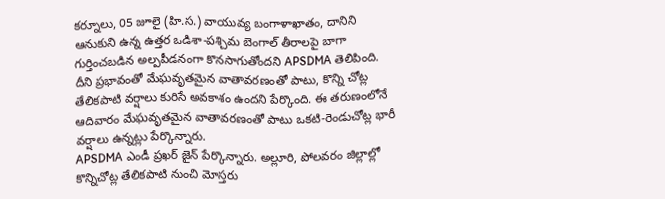కర్నూలు, 05 జూలై (హి.స.) వాయువ్య బంగాళాఖాతం, దానిని ఆనుకుని ఉన్న ఉత్తర ఒడిశా-పశ్చిమ బెంగాల్ తీరాలపై బాగా గుర్తించబడిన అల్పపీడనంగా కొనసాగుతోందని APSDMA తెలిపింది.
దీని ప్రభావంతో మేఘవృతమైన వాతావరణంతో పాటు, కొన్ని చోట్ల తేలికపాటి వర్షాలు కురిసే అవకాశం ఉందని పేర్కొంది. ఈ తరుణంలోనే ఆదివారం మేఘవృతమైన వాతావరణంతో పాటు ఒకటి-రెండుచోట్ల భారీ వర్షాలు ఉన్నట్లు పేర్కొన్నారు.
APSDMA ఎండీ ప్రఖర్ జైన్ పేర్కొన్నారు. అల్లూరి, పోలవరం జిల్లాల్లో కొన్నిచోట్ల తేలికపాటి నుంచి మోస్తరు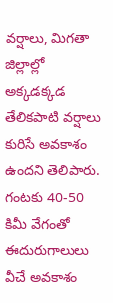వర్షాలు, మిగతా జిల్లాల్లో అక్కడక్కడ తేలికపాటి వర్షాలు కురిసే అవకాశం ఉందని తెలిపారు. గంటకు 40-50 కిమీ వేగంతో ఈదురుగాలులు వీచే అవకాశం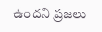ఉందని ప్రజలు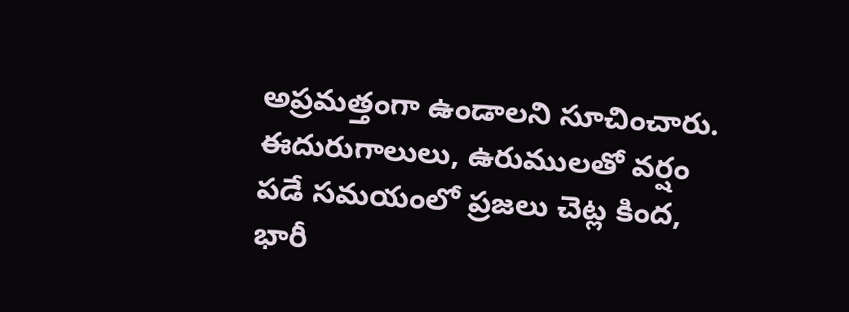అప్రమత్తంగా ఉండాలని సూచించారు. ఈదురుగాలులు, ఉరుములతో వర్షం పడే సమయంలో ప్రజలు చెట్ల కింద, భారీ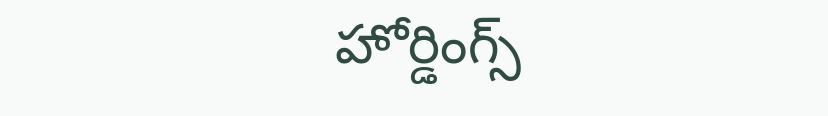హోర్డింగ్స్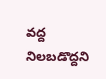వద్ద నిలబడొద్దని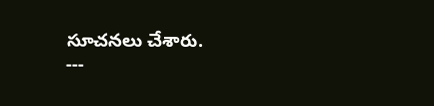సూచనలు చేశారు.
---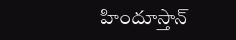హిందూస్తాన్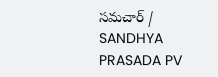సమచార్ / SANDHYA PRASADA PV